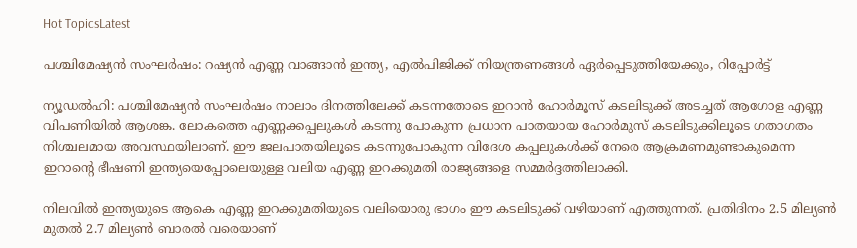Hot TopicsLatest

പശ്ചിമേഷ്യന്‍ സംഘര്‍ഷം: റഷ്യന്‍ എണ്ണ വാങ്ങാന്‍ ഇന്ത്യ, എല്‍പിജിക്ക് നിയന്ത്രണങ്ങള്‍ ഏര്‍പ്പെടുത്തിയേക്കും, റിപ്പോര്‍ട്ട്

ന്യൂഡല്‍ഹി: പശ്ചിമേഷ്യന്‍ സംഘര്‍ഷം നാലാം ദിനത്തിലേക്ക് കടന്നതോടെ ഇറാന്‍ ഹോര്‍മൂസ് കടലിടുക്ക് അടച്ചത് ആഗോള എണ്ണ വിപണിയില്‍ ആശങ്ക. ലോകത്തെ എണ്ണക്കപ്പലുകള്‍ കടന്നു പോകുന്ന പ്രധാന പാതയായ ഹോര്‍മുസ് കടലിടുക്കിലൂടെ ഗതാഗതം നിശ്ചലമായ അവസ്ഥയിലാണ്. ഈ ജലപാതയിലൂടെ കടന്നുപോകുന്ന വിദേശ കപ്പലുകള്‍ക്ക് നേരെ ആക്രമണമുണ്ടാകുമെന്ന ഇറാന്റെ ഭീഷണി ഇന്ത്യയെപ്പോലെയുള്ള വലിയ എണ്ണ ഇറക്കുമതി രാജ്യങ്ങളെ സമ്മര്‍ദ്ദത്തിലാക്കി.

നിലവില്‍ ഇന്ത്യയുടെ ആകെ എണ്ണ ഇറക്കുമതിയുടെ വലിയൊരു ഭാഗം ഈ കടലിടുക്ക് വഴിയാണ് എത്തുന്നത്. പ്രതിദിനം 2.5 മില്യണ്‍ മുതല്‍ 2.7 മില്യണ്‍ ബാരല്‍ വരെയാണ്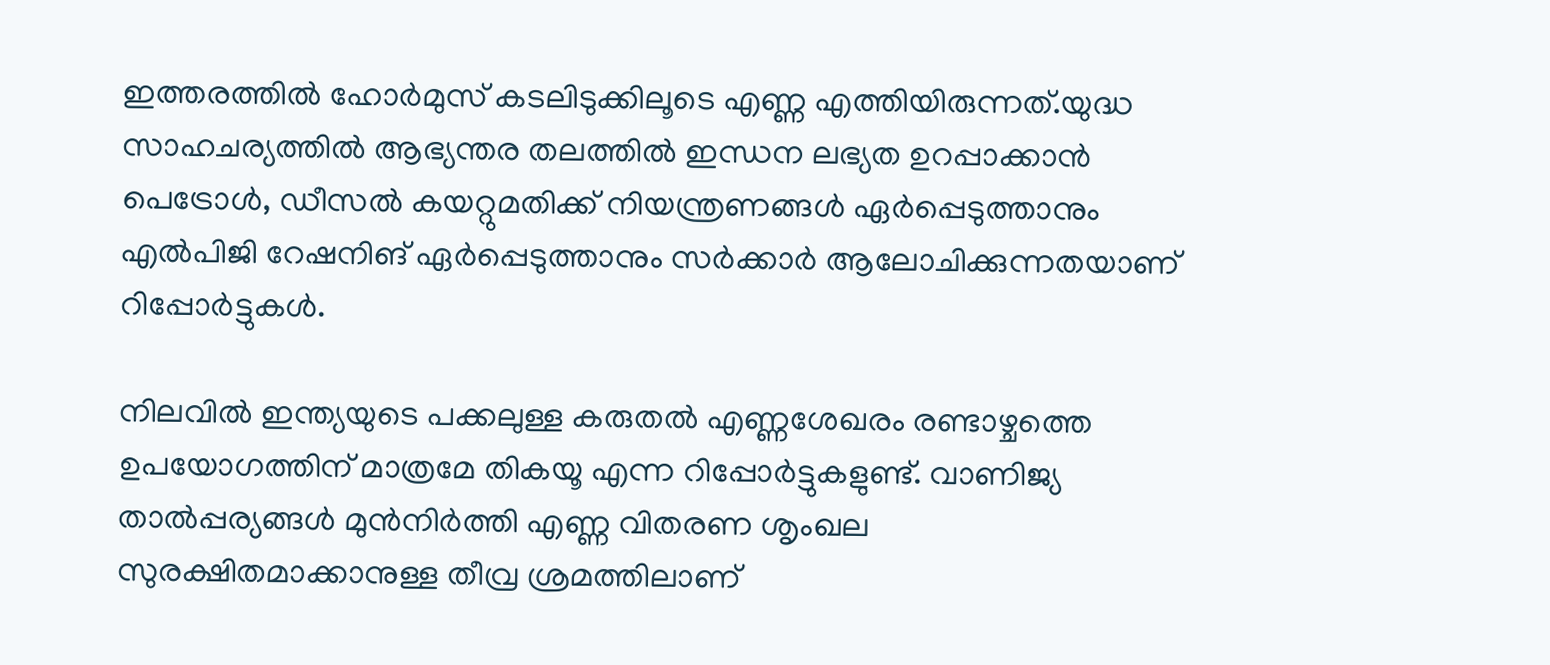ഇത്തരത്തില്‍ ഹോര്‍മുസ് കടലിടുക്കിലൂടെ എണ്ണ എത്തിയിരുന്നത്.യുദ്ധ സാഹചര്യത്തില്‍ ആഭ്യന്തര തലത്തില്‍ ഇന്ധന ലഭ്യത ഉറപ്പാക്കാന്‍ പെട്രോള്‍, ഡീസല്‍ കയറ്റുമതിക്ക് നിയന്ത്രണങ്ങള്‍ ഏര്‍പ്പെടുത്താനും എല്‍പിജി റേഷനിങ് ഏര്‍പ്പെടുത്താനും സര്‍ക്കാര്‍ ആലോചിക്കുന്നതയാണ് റിപ്പോര്‍ട്ടുകള്‍.

നിലവില്‍ ഇന്ത്യയുടെ പക്കലുള്ള കരുതല്‍ എണ്ണശേഖരം രണ്ടാഴ്ചത്തെ ഉപയോഗത്തിന് മാത്രമേ തികയൂ എന്ന റിപ്പോര്‍ട്ടുകളുണ്ട്. വാണിജ്യ താല്‍പ്പര്യങ്ങള്‍ മുന്‍നിര്‍ത്തി എണ്ണ വിതരണ ശൃംഖല സുരക്ഷിതമാക്കാനുള്ള തീവ്ര ശ്രമത്തിലാണ്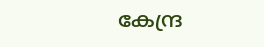കേന്ദ്ര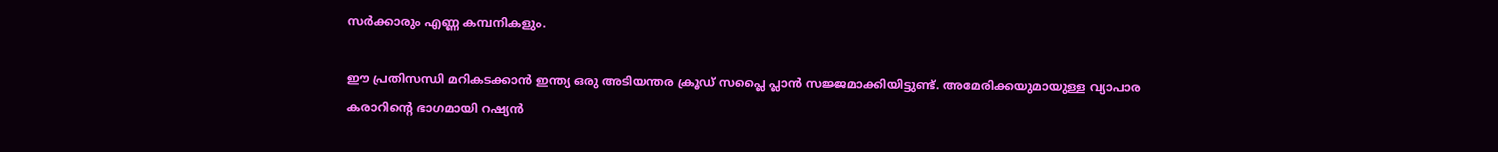സര്‍ക്കാരും എണ്ണ കമ്പനികളും.

ഈ പ്രതിസന്ധി മറികടക്കാന്‍ ഇന്ത്യ ഒരു അടിയന്തര ക്രൂഡ് സപ്ലൈ പ്ലാന്‍ സജ്ജമാക്കിയിട്ടുണ്ട്. അമേരിക്കയുമായുള്ള വ്യാപാര കരാറിന്റെ ഭാഗമായി റഷ്യന്‍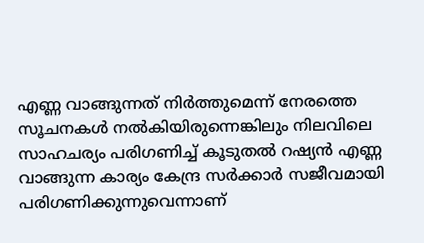എണ്ണ വാങ്ങുന്നത് നിര്‍ത്തുമെന്ന് നേരത്തെ സൂചനകള്‍ നല്‍കിയിരുന്നെങ്കിലും നിലവിലെ സാഹചര്യം പരിഗണിച്ച് കൂടുതല്‍ റഷ്യന്‍ എണ്ണ വാങ്ങുന്ന കാര്യം കേന്ദ്ര സര്‍ക്കാര്‍ സജീവമായി പരിഗണിക്കുന്നുവെന്നാണ്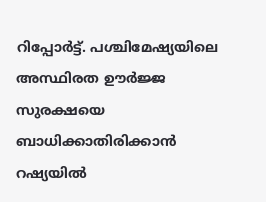റിപ്പോര്‍ട്ട്. പശ്ചിമേഷ്യയിലെ അസ്ഥിരത ഊര്‍ജ്ജ സുരക്ഷയെ ബാധിക്കാതിരിക്കാന്‍ റഷ്യയില്‍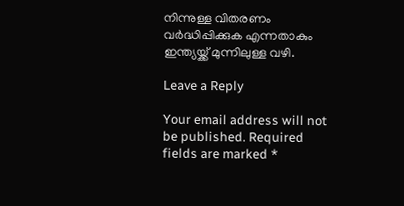നിന്നുള്ള വിതരണം വര്‍ദ്ധിപ്പിക്കുക എന്നതാകും ഇന്ത്യയ്ക്ക് മുന്നിലുള്ള വഴി.

Leave a Reply

Your email address will not be published. Required fields are marked *